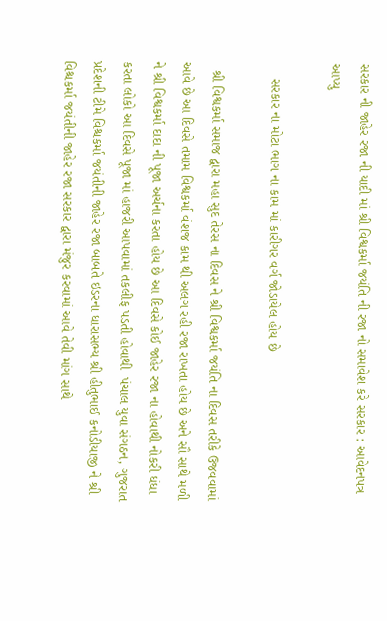સરકાર ની જાહેર રજા ની યાદી માં શ્રી વિશ્વકર્મા જયંતિ ની રજા નો સમાવેશ કરે સરકાર : આવેદનપત્ર આપ્યુ

    સરકાર ના મોટા ભાગ ના કામ માં કારીગર વર્ગ જોડાયેલ હોય છે

  શ્રી વિશ્વકર્મા સમાજ દ્વારા મહા સુદ તેરસ ના દિવસ ને શ્રી વિશ્વકર્મા જયંતિ ના દિવસ તરીકે ઉજવવામાં આવે છે આ દિવસે તમામ વિશ્વકર્મા વંશજ કામ થી અલગ રહી રજા રાખતા હોય છે અને સૌ સાથે મળી ને શ્રી વિશ્વકર્મા દાદા ની પૂજા અર્ચના કરતા હોય છે આ દિવસે કોઈ જાહેર રજા ના હોવાથી નોકરી ધંધા કરતા લોકો આ દિવસે પૂજા માં હાજરી આપવામાં તકલીફ પડતી હોવાથી  પંચાલ યુવા સંગઠન, ગુજરાત પ્રદેશની ટીમે વિશ્ચકર્મા જયંતીની જાહેર રજા બાબતે ઇડરના ધારાસભ્ય શ્રી હીતુભાઈ કનોડીયાજી ને શ્રી વિશ્ચકર્મા જયંતીની જાહેર રજા સરકાર દ્વારા મંજુર કરવામાં આવે તેવી માંગ સાથે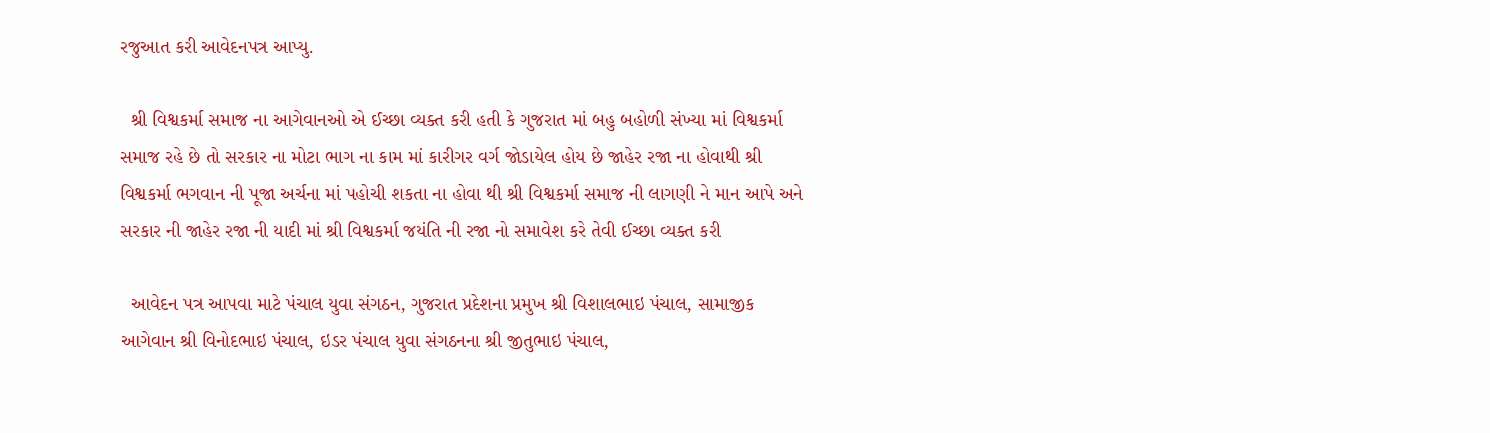રજુઆત કરી આવેદનપત્ર આપ્યુ.

  શ્રી વિશ્વકર્મા સમાજ ના આગેવાનઓ એ ઈચ્છા વ્યક્ત કરી હતી કે ગુજરાત માં બહુ બહોળી સંખ્યા માં વિશ્વકર્મા સમાજ રહે છે તો સરકાર ના મોટા ભાગ ના કામ માં કારીગર વર્ગ જોડાયેલ હોય છે જાહેર રજા ના હોવાથી શ્રી વિશ્વકર્મા ભગવાન ની પૂજા અર્ચના માં પહોચી શકતા ના હોવા થી શ્રી વિશ્વકર્મા સમાજ ની લાગણી ને માન આપે અને સરકાર ની જાહેર રજા ની યાદી માં શ્રી વિશ્વકર્મા જયંતિ ની રજા નો સમાવેશ કરે તેવી ઈચ્છા વ્યક્ત કરી

  આવેદન પત્ર આપવા માટે પંચાલ યુવા સંગઠન, ગુજરાત પ્રદેશના પ્રમુખ શ્રી વિશાલભાઇ પંચાલ, સામાજીક આગેવાન શ્રી વિનોદભાઇ પંચાલ, ઇડર પંચાલ યુવા સંગઠનના શ્રી જીતુભાઇ પંચાલ,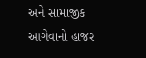અને સામાજીક આગેવાનો હાજર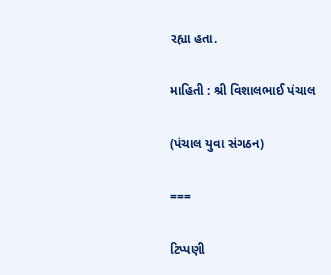રહ્યા હતા.

માહિતી : શ્રી વિશાલભાઈ પંચાલ

(પંચાલ યુવા સંગઠન)

===

ટિપ્પણી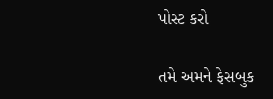પોસ્ટ કરો

તમે અમને ફેસબુક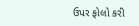ઉપર ફોલો કરી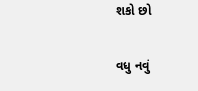શકો છો

વધુ નવું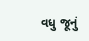વધુ જૂનું